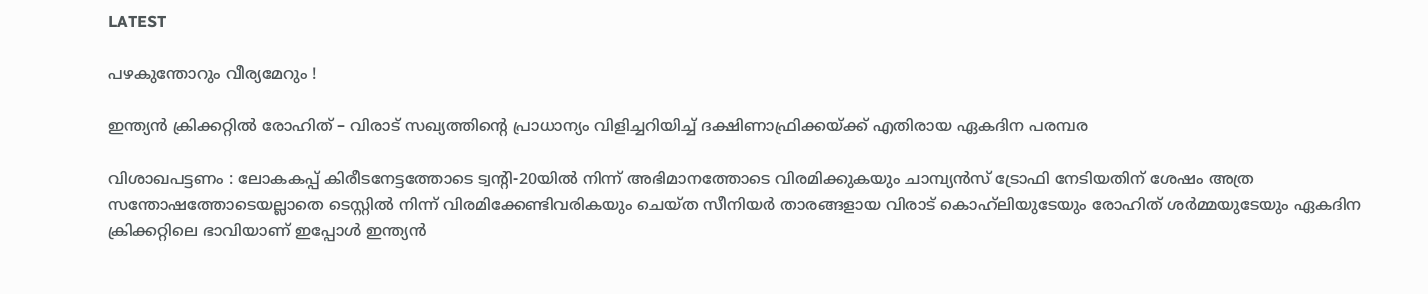LATEST

പഴകുന്തോറും വീര്യമേറും !

ഇന്ത്യൻ ക്രിക്കറ്റിൽ രോഹിത് – വിരാട് സഖ്യത്തിന്റെ പ്രാധാന്യം വിളിച്ചറിയിച്ച് ദക്ഷിണാഫ്രിക്കയ്ക്ക് എതിരായ ഏകദിന പരമ്പര

വിശാഖപട്ടണം : ലോകകപ്പ് കിരീ‌ടനേട്ടത്തോടെ ട്വന്റി-20യിൽ നിന്ന് അഭിമാനത്തോടെ വിരമിക്കുകയും ചാമ്പ്യൻസ് ട്രോഫി നേടിയതിന് ശേഷം അത്ര സന്തോഷത്തോടെയല്ലാതെ ടെസ്റ്റിൽ നിന്ന് വിരമിക്കേണ്ടിവരികയും ചെയ്ത സീനിയർ താരങ്ങളായ വിരാട് കൊഹ്‌ലിയുടേയും രോഹിത് ശർമ്മയുടേയും ഏകദിന ക്രിക്കറ്റിലെ ഭാവിയാണ് ഇപ്പോൾ ഇന്ത്യൻ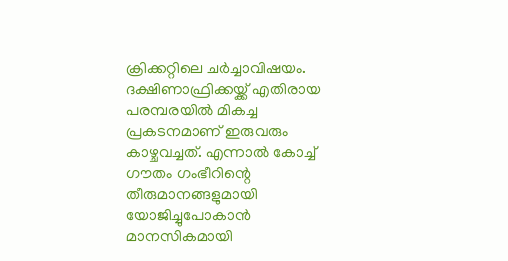ക്രിക്കറ്റിലെ ചർച്ചാവിഷയം. ദക്ഷിണാഫ്രിക്കയ്ക്ക് എതിരായ പരമ്പരയിൽ മികച്ച പ്രകടനമാണ് ഇരുവരും കാഴ്ചവച്ചത്. എന്നാൽ കോച്ച് ഗൗതം ഗംഭീറിന്റെ തീരുമാനങ്ങളുമായി യോജിച്ചുപോകാൻ മാനസികമായി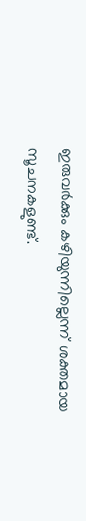ഇരുവർക്കും കഴിയുന്നില്ലെന്ന് ശക്തമായ സൂചനകളുണ്ട്.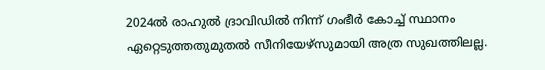2024ൽ രാഹുൽ ദ്രാവിഡിൽ നിന്ന് ഗംഭീർ കോച്ച് സ്ഥാനം ഏറ്റെടുത്തതുമുതൽ സീനിയേഴ്സുമായി അത്ര സുഖത്തിലല്ല.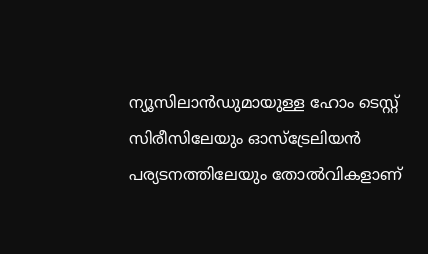ന്യൂസിലാൻഡുമായുള്ള ഹോം ടെസ്റ്റ് സിരീസിലേയും ഓസ്ട്രേലിയൻ പര്യടനത്തിലേയും തോൽവികളാണ്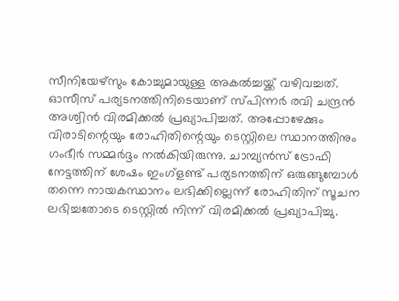സീനിയേഴ്സും കോച്ചുമായുള്ള അകൽച്ചയ്ക്ക് വഴിവച്ചത്. ഓസീസ് പര്യടനത്തിനിടെയാണ് സ്പിന്നർ രവി ചന്ദ്രൻ അശ്വിൻ വിരമിക്കൽ പ്രഖ്യാപിച്ചത്. അപ്പോഴേക്കും വിരാടിന്റെയും രോഹിതിന്റെയും ടെസ്റ്റിലെ സ്ഥാനത്തിനും ഗംഭീർ സമ്മർദ്ദം നൽകിയിരുന്നു. ചാമ്പ്യൻസ് ട്രോഫി നേട്ടത്തിന് ശേഷം ഇംഗ്ളണ്ട് പര്യടനത്തിന് ഒരുങ്ങുമ്പോൾ തന്നെ നായകസ്ഥാനം ലഭിക്കില്ലെന്ന് രോഹിതിന് സൂചന ലഭിച്ചതോടെ ടെസ്റ്റിൽ നിന്ന് വിരമിക്കൽ പ്രഖ്യാപിച്ചു.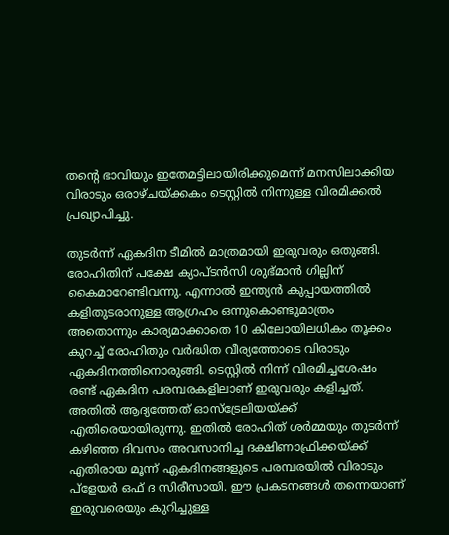തന്റെ ഭാവിയും ഇതേമട്ടിലായിരിക്കുമെന്ന് മനസിലാക്കിയ വിരാടും ഒരാഴ്ചയ്ക്കകം ടെസ്റ്റിൽ നിന്നുള്ള വിരമിക്കൽ പ്രഖ്യാപിച്ചു.

തുടർന്ന് ഏകദിന ടീമിൽ മാത്രമായി ഇരുവരും ഒതുങ്ങി. രോഹിതിന് പക്ഷേ ക്യാപ്ടൻസി ശുഭ്മാൻ ഗില്ലിന് കൈമാറേണ്ടിവന്നു. എന്നാൽ ഇന്ത്യൻ കുപ്പായത്തിൽ കളിതുടരാനുള്ള ആഗ്രഹം ഒന്നുകൊണ്ടുമാത്രം അതൊന്നും കാര്യമാക്കാതെ 10 കിലോയിലധികം തൂക്കം കുറച്ച് രോഹിതും വർദ്ധിത വീര്യത്തോടെ വിരാടും ഏകദിനത്തിനൊരുങ്ങി. ടെസ്റ്റിൽ നിന്ന് വിരമിച്ചശേഷം രണ്ട് ഏകദിന പരമ്പരകളിലാണ് ഇരുവരും കളിച്ചത്. അതിൽ ആദ്യത്തേത് ഓസ്ട്രേലിയയ്ക്ക് എതിരെയായിരുന്നു. ഇതിൽ രോഹിത് ശർമ്മയും തുടർന്ന് കഴിഞ്ഞ ദിവസം അവസാനിച്ച ദക്ഷിണാഫ്രിക്കയ്ക്ക് എതിരായ മൂന്ന് ഏകദിനങ്ങളുടെ പരമ്പരയിൽ വിരാടും പ്ളേയർ ഒഫ് ദ സിരീസായി. ഈ പ്രകടനങ്ങൾ തന്നെയാണ് ഇരുവരെയും കുറിച്ചുള്ള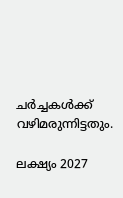ചർച്ചകൾക്ക് വഴിമരുന്നിട്ടതും.

ലക്ഷ്യം 2027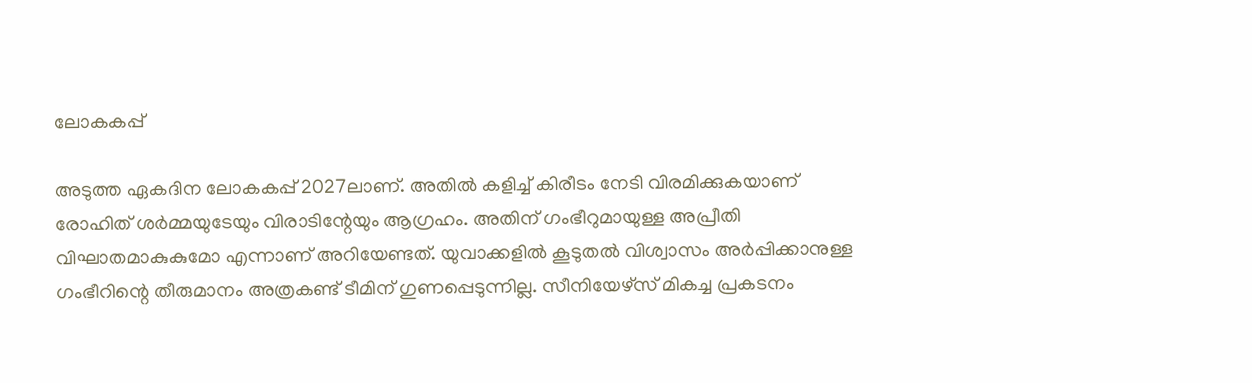ലോകകപ്പ്

അടുത്ത ഏകദിന ലോകകപ്പ് 2027ലാണ്. അതിൽ കളിച്ച് കിരീടം നേടി വിരമിക്കുകയാണ് രോഹിത് ശർമ്മയുടേയും വിരാടിന്റേയും ആഗ്രഹം. അതിന് ഗംഭീറുമായുള്ള അപ്രീതി വിഘാതമാകുകുമോ എന്നാണ് അറിയേണ്ടത്. യുവാക്കളിൽ കൂടുതൽ വിശ്വാസം അർപ്പിക്കാനുള്ള ഗംഭീറിന്റെ തീരുമാനം അത്രകണ്ട് ടീമിന് ഗുണപ്പെടുന്നില്ല. സീനിയേഴ്സ് മികച്ച പ്രകടനം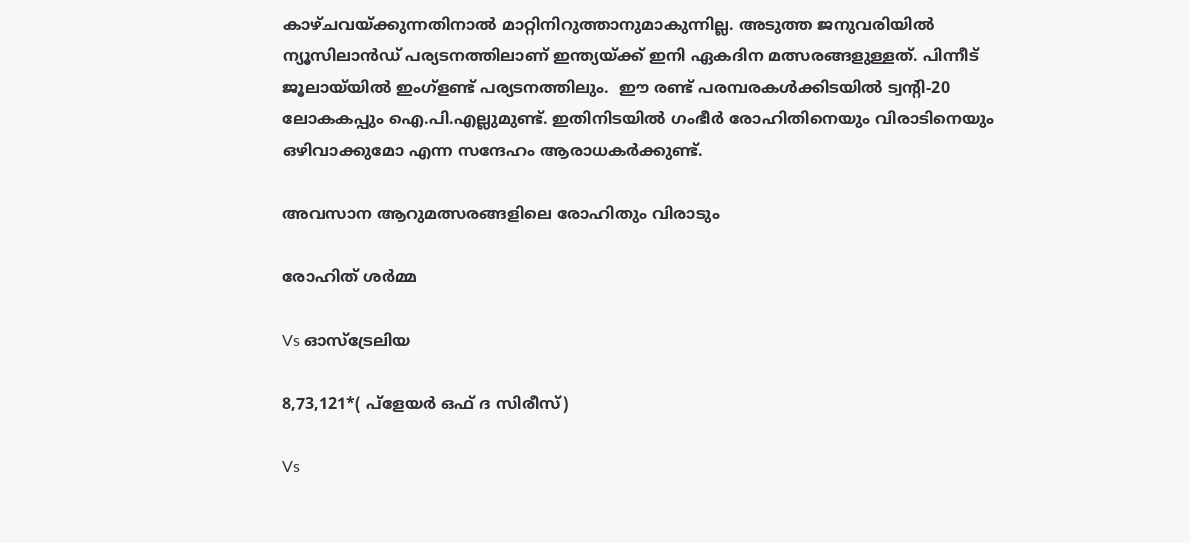കാഴ്ചവയ്ക്കുന്നതിനാൽ മാറ്റിനിറുത്താനുമാകുന്നില്ല. അടുത്ത ജനുവരിയിൽ ന്യൂസിലാൻഡ് പര്യടനത്തിലാണ് ഇന്ത്യയ്ക്ക് ഇനി ഏകദിന മത്സരങ്ങളുള്ളത്. പിന്നീട് ജൂലായ്‌യിൽ ഇംഗ്ളണ്ട് പര്യടനത്തിലും.  ഈ രണ്ട് പരമ്പരകൾക്കിടയിൽ ട്വന്റി-20 ലോകകപ്പും ഐ.പി.എല്ലുമുണ്ട്. ഇതിനിടയിൽ ഗംഭീർ രോഹിതിനെയും വിരാടിനെയും ഒഴിവാക്കുമോ എന്ന സന്ദേഹം ആരാധകർക്കുണ്ട്.

അവസാന ആറുമത്സരങ്ങളിലെ രോഹിതും വിരാടും

രോഹിത് ശർമ്മ

Vs ഓസ്ട്രേലിയ

8,73,121*( പ്ളേയർ ഒഫ് ദ സിരീസ്)

Vs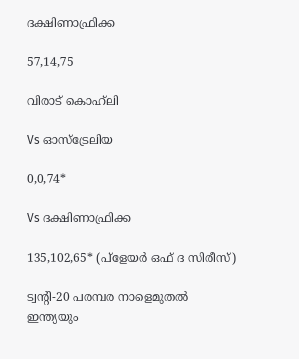ദക്ഷിണാഫ്രിക്ക

57,14,75

വിരാട് കൊഹ്‌ലി

Vs ഓസ്ട്രേലിയ

0,0,74*

Vs ദക്ഷിണാഫ്രിക്ക

135,102,65* (പ്ളേയർ ഒഫ് ദ സിരീസ്)

ട്വന്റി-20 പരമ്പര നാളെമുതൽ
ഇന്ത്യയും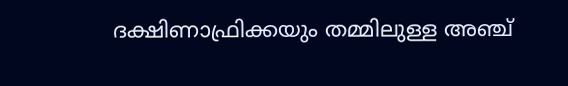ദക്ഷിണാഫ്രിക്കയും തമ്മിലുള്ള അഞ്ച്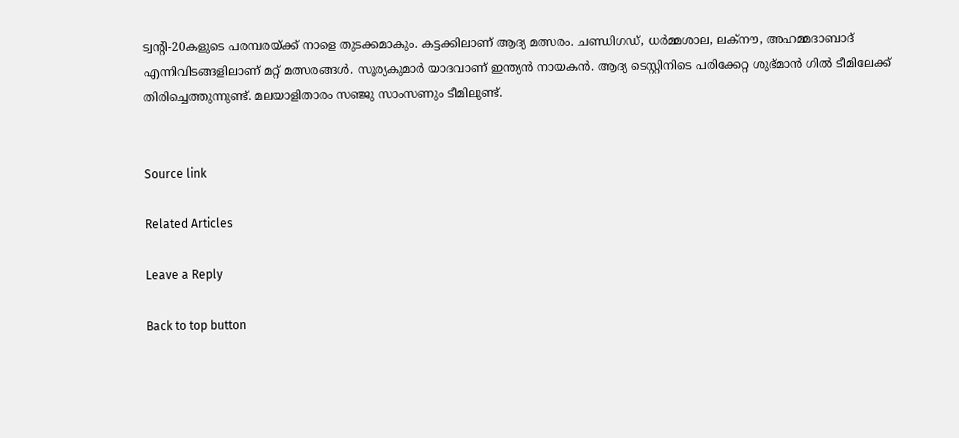ട്വന്റി-20കളുടെ പരമ്പരയ്ക്ക് നാളെ തുടക്കമാകും. കട്ടക്കിലാണ് ആദ്യ മത്സരം. ചണ്ഡിഗഡ്, ധർമ്മശാല, ലക്നൗ, അഹമ്മദാബാദ് എന്നിവിടങ്ങളിലാണ് മറ്റ് മത്സരങ്ങൾ. സൂര്യകുമാർ യാദവാണ് ഇന്ത്യൻ നായകൻ. ആദ്യ ടെസ്റ്റിനിടെ പരിക്കേറ്റ ശുഭ്മാൻ ഗിൽ ടീമിലേക്ക് തിരിച്ചെത്തുന്നുണ്ട്. മലയാളിതാരം സഞ്ജു സാംസണും ടീമിലുണ്ട്.


Source link

Related Articles

Leave a Reply

Back to top button